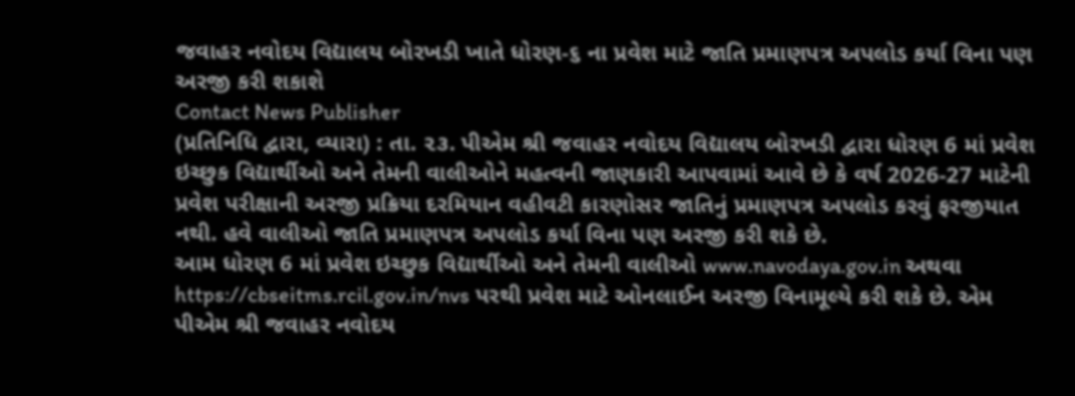જવાહર નવોદય વિદ્યાલય બોરખડી ખાતે ધોરણ-૬ ના પ્રવેશ માટે જાતિ પ્રમાણપત્ર અપલોડ કર્યા વિના પણ અરજી કરી શકાશે
Contact News Publisher
(પ્રતિનિધિ દ્વારા, વ્યારા) : તા. ૨૩. પીએમ શ્રી જવાહર નવોદય વિદ્યાલય બોરખડી દ્વારા ધોરણ 6 માં પ્રવેશ ઇચ્છુક વિદ્યાર્થીઓ અને તેમની વાલીઓને મહત્વની જાણકારી આપવામાં આવે છે કે વર્ષ 2026-27 માટેની પ્રવેશ પરીક્ષાની અરજી પ્રક્રિયા દરમિયાન વહીવટી કારણોસર જાતિનું પ્રમાણપત્ર અપલોડ કરવું ફરજીયાત નથી. હવે વાલીઓ જાતિ પ્રમાણપત્ર અપલોડ કર્યા વિના પણ અરજી કરી શકે છે.
આમ ધોરણ 6 માં પ્રવેશ ઇચ્છુક વિદ્યાર્થીઓ અને તેમની વાલીઓ www.navodaya.gov.in અથવા https://cbseitms.rcil.gov.in/nvs પરથી પ્રવેશ માટે ઓનલાઈન અરજી વિનામૂલ્યે કરી શકે છે. એમ પીએમ શ્રી જવાહર નવોદય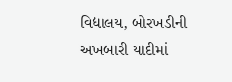વિદ્યાલય, બોરખડીની અખબારી યાદીમાં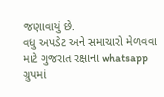જણાવાયું છે.
વધુ અપડેટ અને સમાચારો મેળવવા માટે ગુજરાત રક્ષાના whatsapp ગ્રુપમાં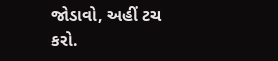જોડાવો, અહીં ટચ કરો.